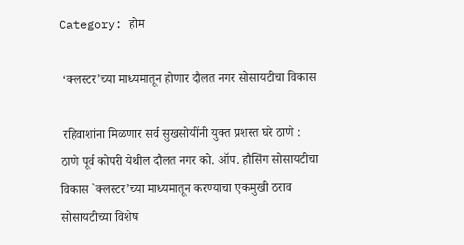Category: होम

 ‘क्लस्टर’च्या माध्यमातून होणार दौलत नगर सोसायटीचा विकास

 रहिवाशांना मिळणार सर्व सुखसोयींनी युक्त प्रशस्त घरे ठाणे : ठाणे पूर्व कोपरी येथील दौलत नगर को. ऑप. हौसिंग सोसायटीचा विकास `क्लस्टर’च्या माध्यमातून करण्याचा एकमुखी ठराव सोसायटीच्या विशेष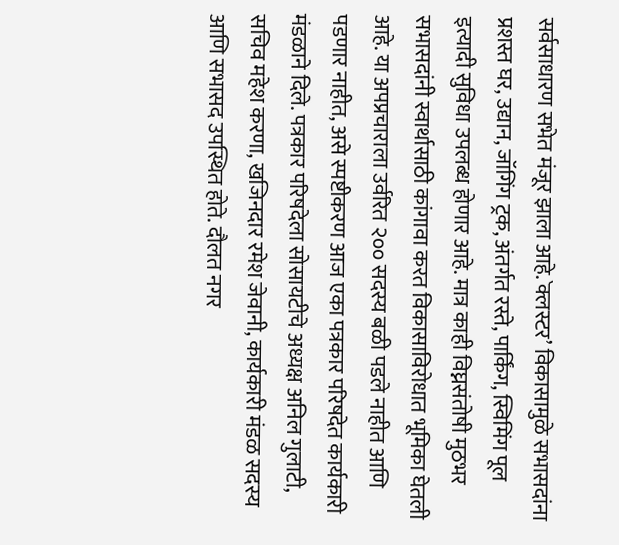सर्वसाधारण सभेत मंजूर झाला आहे.`क्लस्टर’ विकासामुळे सभासदांना प्रशस्त घर, उद्यान, जॉगिंग ट्रक, अंतर्गत रस्ते, पार्किंग, स्विमिंग पूल  इत्यादी सुविधा उपलब्ध होणार आहे. मात्र काही विघ्नसंतोषी मुठभर सभासदांनी स्वार्थासाठी कांगावा करत विकासाविरोधात भूमिका घेतली आहे. या अपप्रचाराला उर्वरित २०० सदस्य बळी पडले नाहीत आणि पडणार नाहीत, असे स्पष्टीकरण आज एका पत्रकार परिषदेत कार्यकारी मंडळाने दिले. पत्रकार परिषदेला सोसायटीचे अध्यक्ष अनिल गुलाटी, सचिव महेश करणा, खजिनदार रमेश जेवानी, कार्यकारी मंडळ सदस्य आणि सभासद उपस्थित होते. दौलत नगर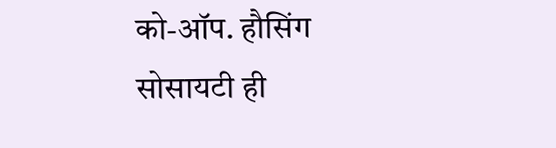को-ऑप. हौसिंग सोसायटी ही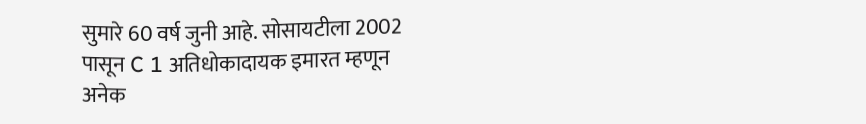सुमारे 60 वर्ष जुनी आहे. सोसायटीला 2002 पासून C 1 अतिधोकादायक इमारत म्हणून अनेक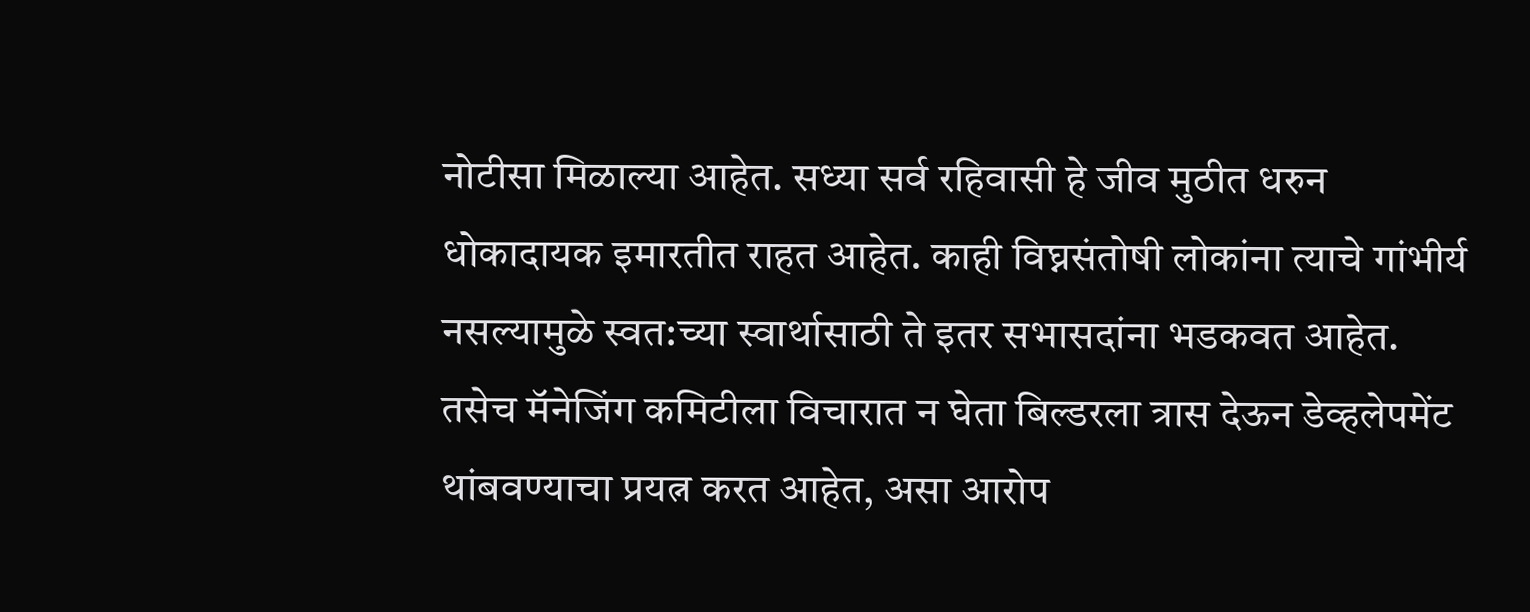नोटीसा मिळाल्या आहेत. सध्या सर्व रहिवासी हे जीव मुठीत धरुन धोकादायक इमारतीत राहत आहेत. काही विघ्नसंतोषी लोकांना त्याचे गांभीर्य नसल्यामुळे स्वत:च्या स्वार्थासाठी ते इतर सभासदांना भडकवत आहेत. तसेच मॅनेजिंग कमिटीला विचारात न घेता बिल्डरला त्रास देऊन डेव्हलेपमेंट थांबवण्याचा प्रयत्न करत आहेत, असा आरोप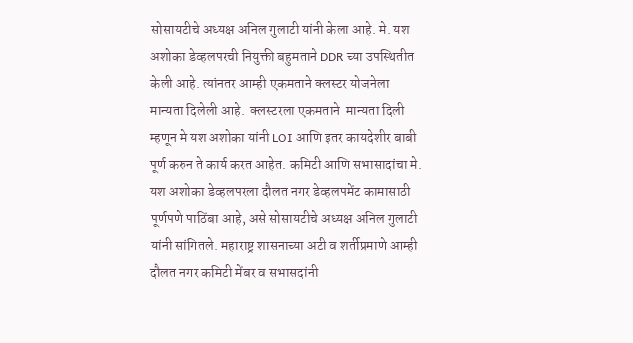सोसायटीचे अध्यक्ष अनिल गुलाटी यांनी केला आहे. मे. यश अशोका डेव्हलपरची नियुक्ती बहुमताने DDR च्या उपस्थितीत केली आहे. त्यांनतर आम्ही एकमताने क्लस्टर योजनेला मान्यता दिलेली आहे.  क्लस्टरला एकमताने  मान्यता दिली म्हणून मे यश अशोका यांनी LOI आणि इतर कायदेशीर बाबी पूर्ण करुन ते कार्य करत आहेत. कमिटी आणि सभासादांचा मे. यश अशोका डेव्हलपरला दौलत नगर डेव्हलपमेंट कामासाठी पूर्णपणे पाठिंबा आहे, असे सोसायटीचे अध्यक्ष अनिल गुलाटी यांनी सांगितले. महाराष्ट्र शासनाच्या अटी व शर्तीप्रमाणे आम्ही दौलत नगर कमिटी मेंबर व सभासदांनी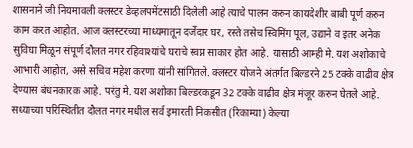शासनाने जी नियमावली क्लस्टर डेव्हलपमेंटसाठी दिलेली आहे त्याचे पालन करुन कायदेशीर बाबी पूर्ण करुन काम करत आहोत. आज क्लस्टरच्या माध्यमातून दर्जेदार घर, रस्ते तसेच स्विमिंग पूल, उद्याने व इतर अनेक सुविघा मिळून संपूर्ण दौलत नगर रहिवाश्यांचे घराचे स्वप्न साकार होत आहे. यासाठी आम्ही मे. यश अशोकाचे आभारी आहोत, असे सचिव महेश करणा यांनी सांगितले. क्लस्टर योजने अंतर्गत बिल्डरने 25 टक्के वाढीव क्षेत्र देण्यास बंधनकारक आहे. परंतु मे. यश अशोका बिल्डरकडून 32 टक्के वाढीव क्षेत्र मंजूर करुन घेतले आहे. सध्याच्या परिस्थितीत दौलत नगर मधील सर्व इमारती निकसीत (रिकाम्या) केल्या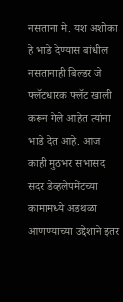नसताना मे. यश अशोका हे भाडे देण्यास बांधील नसतानाही बिल्डर जे फ्लॅटधारक फ्लॅट खाली करून गेले आहेत त्यांना भाडे देत आहे. आज काही मुठभर सभासद सदर डेव्हलेपमेंटच्या कामामध्ये अडथळा आणण्याच्या उद्देशाने इतर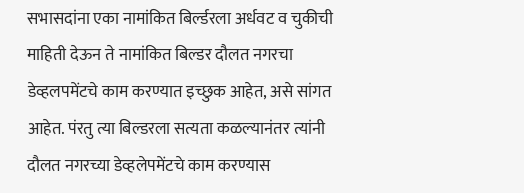सभासदांना एका नामांकित बिर्ल्डरला अर्धवट व चुकीची माहिती देऊन ते नामांकित बिल्डर दौलत नगरचा डेव्हलपमेंटचे काम करण्यात इच्छुक आहेत, असे सांगत आहेत. पंरतु त्या बिल्डरला सत्यता कळल्यानंतर त्यांनी दौलत नगरच्या डेव्हलेपमेंटचे काम करण्यास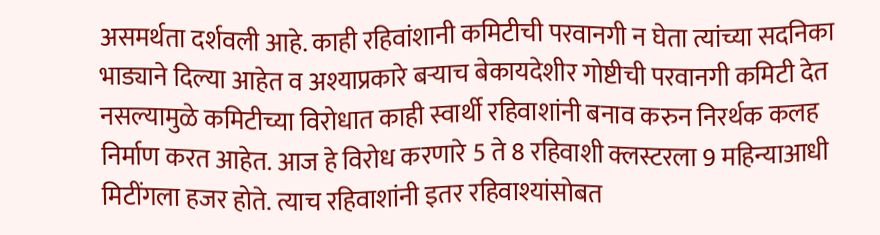असमर्थता दर्शवली आहे. काही रहिवांशानी कमिटीची परवानगी न घेता त्यांच्या सदनिका भाड्याने दिल्या आहेत व अश्याप्रकारे बऱ्याच बेकायदेशीर गोष्टीची परवानगी कमिटी देत नसल्यामुळे कमिटीच्या विरोधात काही स्वार्थी रहिवाशांनी बनाव करुन निरर्थक कलह निर्माण करत आहेत. आज हे विरोध करणारे 5 ते 8 रहिवाशी क्लस्टरला 9 महिन्याआधी मिटींगला हजर होते. त्याच रहिवाशांनी इतर रहिवाश्यांसोबत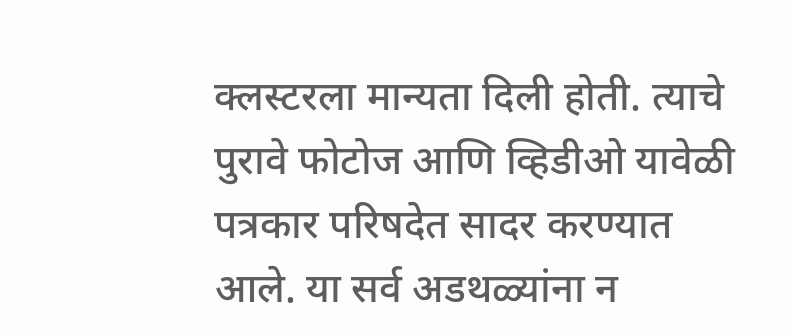क्लस्टरला मान्यता दिली होती. त्याचे पुरावे फोटोज आणि व्हिडीओ यावेळी पत्रकार परिषदेत सादर करण्यात आले. या सर्व अडथळ्यांना न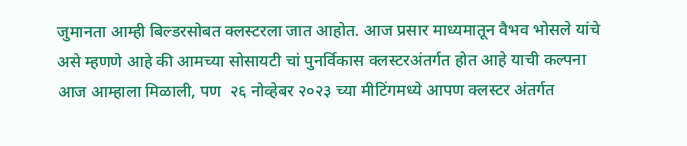जुमानता आम्ही बिल्डरसोबत क्लस्टरला जात आहोत. आज प्रसार माध्यमातून वैभव भोसले यांचे असे म्हणणे आहे की आमच्या सोसायटी चां पुनर्विकास क्लस्टरअंतर्गत होत आहे याची कल्पना आज आम्हाला मिळाली, पण  २६ नोव्हेबर २०२३ च्या मीटिंगमध्ये आपण क्लस्टर अंतर्गत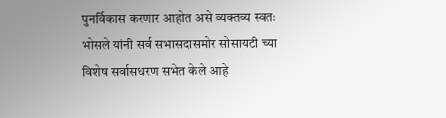पुनर्विकास करणार आहोत असे व्यक्तव्य स्वतः भोसले यांनी सर्व सभासदासमोर सोसायटी च्या विशेष सर्वासधरण सभेत केले आहे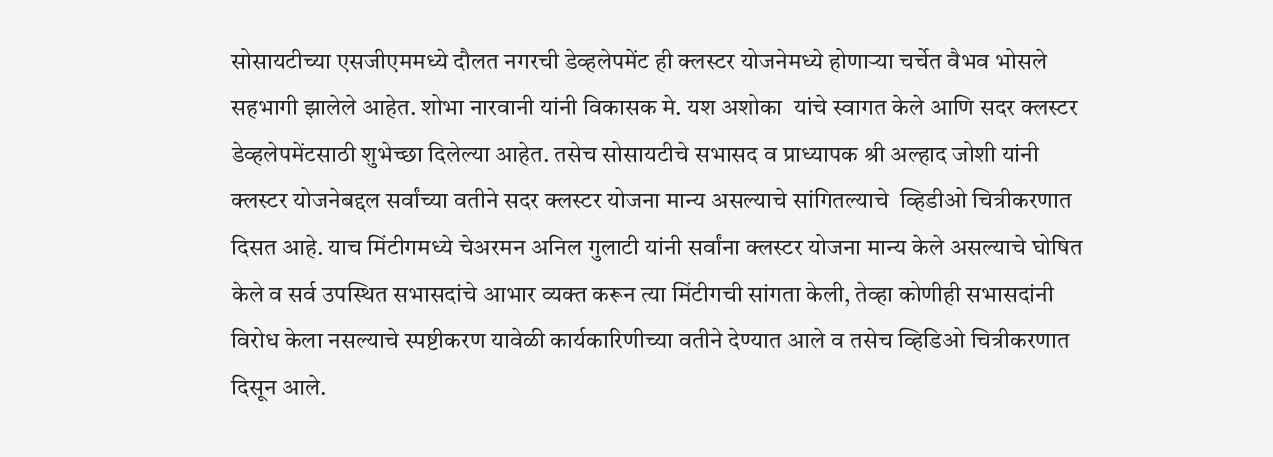सोसायटीच्या एसजीएममध्ये दौलत नगरची डेव्हलेपमेंट ही क्लस्टर योजनेमध्ये होणाऱ्या चर्चेत वैभव भोसले सहभागी झालेले आहेत. शोभा नारवानी यांनी विकासक मे. यश अशोका  यांचे स्वागत केले आणि सदर क्लस्टर डेव्हलेपमेंटसाठी शुभेच्छा दिलेल्या आहेत. तसेच सोसायटीचे सभासद व प्राध्यापक श्री अल्हाद जोशी यांनी क्लस्टर योजनेबद्दल सर्वांच्या वतीने सदर क्लस्टर योजना मान्य असल्याचे सांगितल्याचे  व्हिडीओ चित्रीकरणात दिसत आहे. याच मिंटीगमध्ये चेअरमन अनिल गुलाटी यांनी सर्वांना क्लस्टर योजना मान्य केले असल्याचे घोषित केले व सर्व उपस्थित सभासदांचे आभार व्यक्त करून त्या मिंटीगची सांगता केली, तेव्हा कोणीही सभासदांनी विरोध केला नसल्याचे स्पष्टीकरण यावेळी कार्यकारिणीच्या वतीने देण्यात आले व तसेच व्हिडिओ चित्रीकरणात दिसून आले.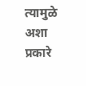त्यामुळे अशा प्रकारे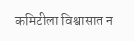कमिटीला विश्वासात न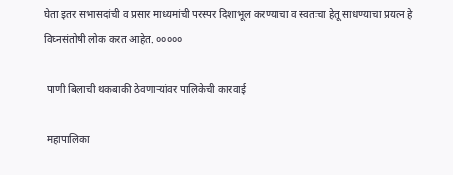घेता इतर सभासदांची व प्रसार माध्यमांची परस्पर दिशाभूल करण्याचा व स्वतःचा हेतू साधण्याचा प्रयत्न हे विघ्नसंतोषी लोक करत आहेत. ०००००

 पाणी बिलाची थकबाकी ठेवणाऱ्यांवर पालिकेची कारवाई

 महापालिका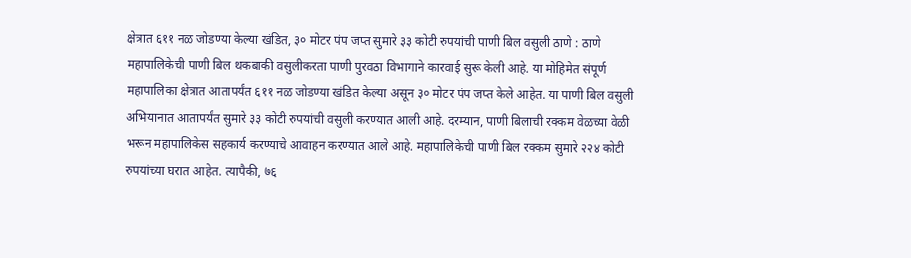क्षेत्रात ६११ नळ जोडण्या केल्या खंडित, ३० मोटर पंप जप्त सुमारे ३३ कोटी रुपयांची पाणी बिल वसुली ठाणे : ठाणे महापालिकेची पाणी बिल थकबाकी वसुलीकरता पाणी पुरवठा विभागाने कारवाई सुरू केली आहे. या मोहिमेत संपूर्ण महापालिका क्षेत्रात आतापर्यंत ६११ नळ जोडण्या खंडित केल्या असून ३० मोटर पंप जप्त केले आहेत. या पाणी बिल वसुली अभियानात आतापर्यंत सुमारे ३३ कोटी रुपयांची वसुली करण्यात आली आहे. दरम्यान, पाणी बिलाची रक्कम वेळच्या वेळी भरून महापालिकेस सहकार्य करण्याचे आवाहन करण्यात आले आहे. महापालिकेची पाणी बिल रक्कम सुमारे २२४ कोटी रुपयांच्या घरात आहेत. त्यापैकी, ७६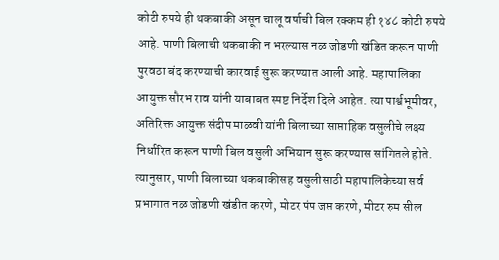कोटी रुपये ही थकबाकी असून चालू वर्षाची बिल रक्कम ही १४८ कोटी रुपये आहे. पाणी बिलाची थकबाकी न भरल्यास नळ जोडणी खंडित करून पाणी पुरवठा बंद करण्याची कारवाई सुरू करण्यात आली आहे. महापालिका आयुक्त सौरभ राव यांनी याबाबत स्पष्ट निर्देश दिले आहेत. त्या पार्श्वभूमीवर, अतिरिक्त आयुक्त संदीप माळवी यांनी बिलाच्या साप्ताहिक वसुलीचे लक्ष्य निर्धारित करून पाणी बिल वसुली अभियान सुरू करण्यास सांगितले होते. त्यानुसार, पाणी बिलाच्या थकबाकीसह वसुलीसाठी महापालिकेच्या सर्व प्रभागात नळ जोडणी खंडीत करणे, मोटर पंप जप्त करणे, मीटर रुम सील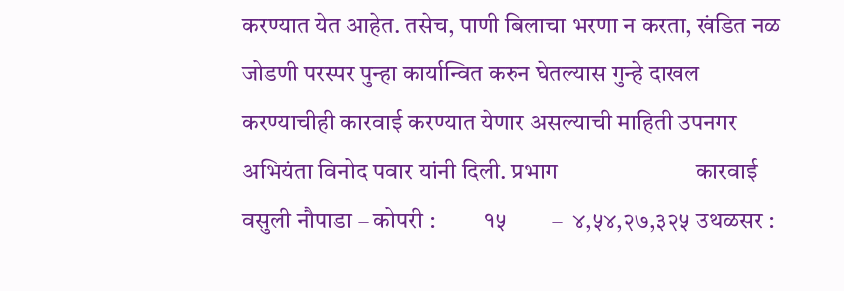करण्यात येत आहेत. तसेच, पाणी बिलाचा भरणा न करता, खंडित नळ जोडणी परस्पर पुन्हा कार्यान्वित करुन घेतल्यास गुन्हे दाखल करण्याचीही कारवाई करण्यात येणार असल्याची माहिती उपनगर अभियंता विनोद पवार यांनी दिली. प्रभाग                        कारवाई        वसुली नौपाडा – कोपरी :          १५        –  ४,५४,२७,३२५ उथळसर :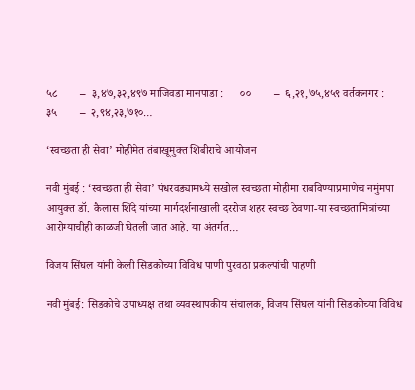५८        –  ३,४७,३२,४९७ माजिवडा मानपाडा :      ००        –  ६,२१,७५,४५९ वर्तकनगर :                  ३५        –  २,९४,२३,७१०…

‘स्वच्छता ही सेवा’ मोहीमेत तंबाखूमुक्त शिबीराचे आयोजन

नवी मुंबई : ‘स्वच्छता ही सेवा’ पंधरवड्यामध्ये सखोल स्वच्छता मोहीमा राबविण्याप्रमाणेच नमुंमपा आयुक्त डॉ. कैलास शिंदे यांच्या मार्गदर्शनाखाली दररोज शहर स्वच्छ ठेवणा-या स्वच्छतामित्रांच्या आरोग्याचीही काळजी घेतली जात आहे. या अंतर्गत…

विजय सिंघल यांनी केली सिडकोच्या विविध पाणी पुरवठा प्रकल्पांची पाहणी

नवी मुंबई: सिडकोचे उपाध्यक्ष तथा व्यवस्थापकीय संचालक, विजय सिंघल यांनी सिडकोच्या विविध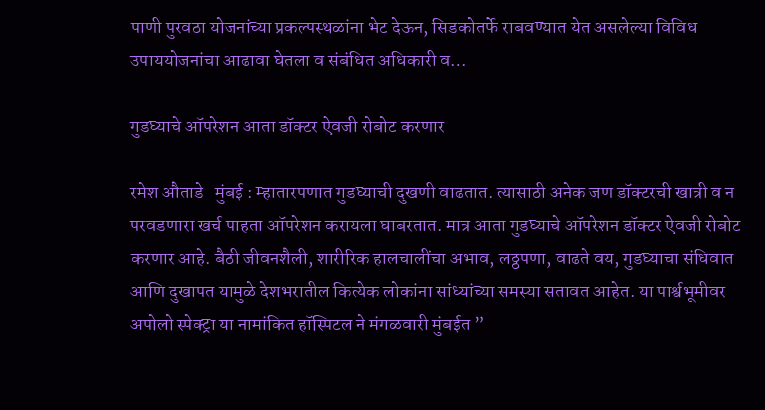पाणी पुरवठा योजनांच्या प्रकल्पस्थळांना भेट देऊन, सिडकोतर्फे राबवण्यात येत असलेल्या विविध उपाययोजनांचा आढावा घेतला व संबंधित अधिकारी व…

गुडघ्याचे ऑपरेशन आता डॉक्टर ऐवजी रोबोट करणार

रमेश औताडे   मुंबई : म्हातारपणात गुडघ्याची दुखणी वाढतात. त्यासाठी अनेक जण डॉक्टरची खात्री व न परवडणारा खर्च पाहता ऑपरेशन करायला घाबरतात. मात्र आता गुडघ्याचे ऑपरेशन डॉक्टर ऐवजी रोबोट करणार आहे. बैठी जीवनशैली, शारीरिक हालचालींचा अभाव, लठ्ठपणा, वाढते वय, गुडघ्याचा संधिवात आणि दुखापत यामुळे देशभरातील कित्येक लोकांना सांध्यांच्या समस्या सतावत आहेत. या पार्श्वभूमीवर अपोलो स्पेक्ट्रा या नामांकित हॉस्पिटल ने मंगळवारी मुंबईत ”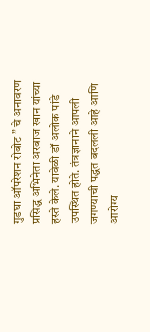गुडघा ऑपरेशन रोबोट ” चे अनावरण प्रसिद्ध अभिनेता अरबाज खान यांच्या हस्ते केले. यावेळी डॉ अलोक पांडे उपस्थित होते. तंत्रज्ञानाने आपली जगण्याची पद्धत बदलली आहे आणि आरोग्य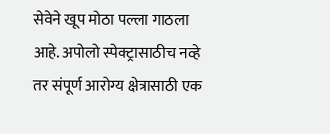सेवेने खूप मोठा पल्ला गाठला आहे. अपोलो स्पेक्ट्रासाठीच नव्हे तर संपूर्ण आरोग्य क्षेत्रासाठी एक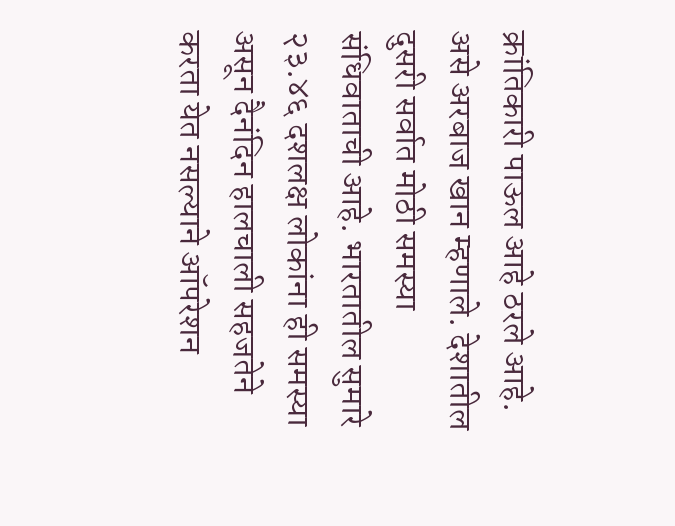क्रांतिकारी पाऊल आहे ठरले आहे. असे अरबाज खान म्हणाले. देशातील दुसरी सर्वात मोठी समस्या संधिवाताची आहे. भारतातील सुमारे २३.४६ दशलक्ष लोकांना ही समस्या असून दैनंदिन हालचाली सहजतेने करता येत नसल्याने ऑपरेशन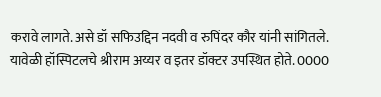करावे लागते. असे डॉ सफिउद्दिन नदवी व रुपिंदर कौर यांनी सांगितले. यावेळी हॉस्पिटलचे श्रीराम अय्यर व इतर डॉक्टर उपस्थित होते. 0000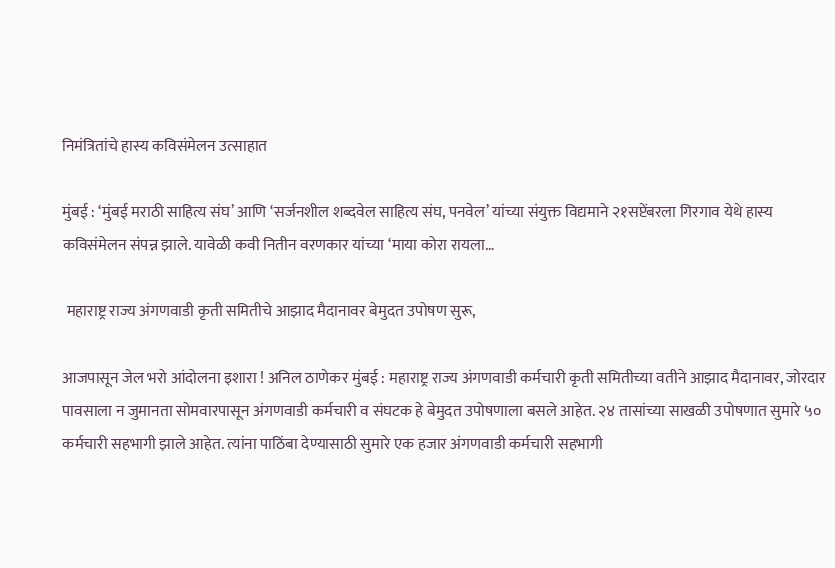निमंत्रितांचे हास्य कविसंमेलन उत्साहात

मुंबई : ‘मुंबई मराठी साहित्य संघ’ आणि ‘सर्जनशील शब्दवेल साहित्य संघ, पनवेल’ यांच्या संयुक्त विद्यमाने २१सप्टेंबरला गिरगाव येथे हास्य कविसंमेलन संपन्न झाले. यावेळी कवी नितीन वरणकार यांच्या ‘माया कोरा रायला…

 महाराष्ट्र राज्य अंगणवाडी कृती समितीचे आझाद मैदानावर बेमुदत उपोषण सुरू,

आजपासून जेल भरो आंदोलना इशारा ! अनिल ठाणेकर मुंबई : महाराष्ट्र राज्य अंगणवाडी कर्मचारी कृती समितीच्या वतीने आझाद मैदानावर, जोरदार पावसाला न जुमानता सोमवारपासून अंगणवाडी कर्मचारी व संघटक हे बेमुदत उपोषणाला बसले आहेत. २४ तासांच्या साखळी उपोषणात सुमारे ५० कर्मचारी सहभागी झाले आहेत. त्यांना पाठिंबा देण्यासाठी सुमारे एक हजार अंगणवाडी कर्मचारी सहभागी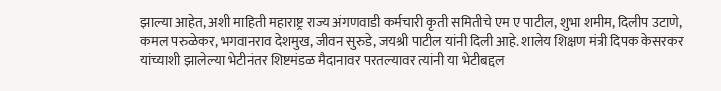झाल्या आहेत, अशी माहिती महाराष्ट्र राज्य अंगणवाडी कर्मचारी कृती समितीचे एम ए पाटील, शुभा शमीम, दिलीप उटाणे, कमल परुळेकर, भगवानराव देशमुख, जीवन सुरुडे, जयश्री पाटील यांनी दिली आहे. शालेय शिक्षण मंत्री दिपक केसरकर यांच्याशी झालेल्या भेटीनंतर शिष्टमंडळ मैदानावर परतल्यावर त्यांनी या भेटीबद्दल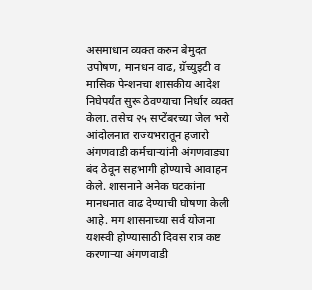असमाधान व्यक्त करुन बेमुदत उपोषण, मानधन वाढ, ग्रॅच्युइटी व मासिक पेन्शनचा शासकीय आदेश निघेपर्यंत सुरू ठेवण्याचा निर्धार व्यक्त केला. तसेच २५ सप्टेंबरच्या जेल भरो आंदोलनात राज्यभरातून हजारो अंगणवाडी कर्मचाऱ्यांनी अंगणवाड्या बंद ठेवून सहभागी होण्याचे आवाहन केले. शासनाने अनेक घटकांना मानधनात वाढ देण्याची घोषणा केली आहे. मग शासनाच्या सर्व योजना यशस्वी होण्यासाठी दिवस रात्र कष्ट करणाऱ्या अंगणवाडी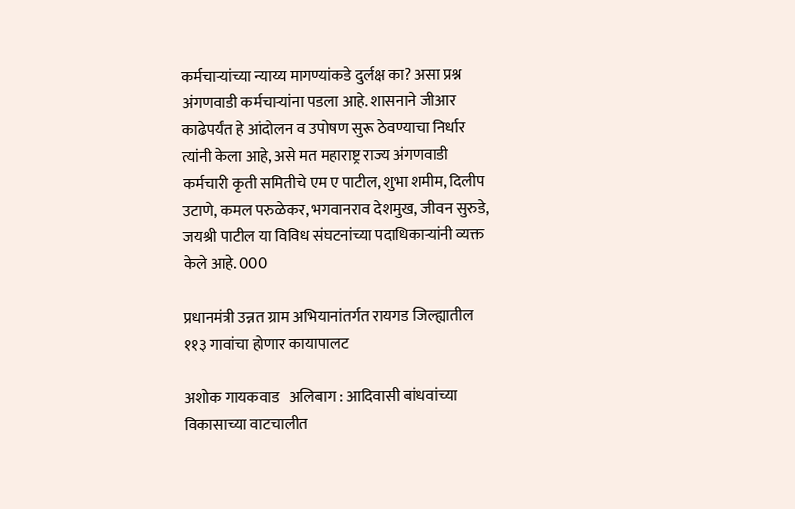कर्मचाऱ्यांच्या न्याय्य मागण्यांकडे दुर्लक्ष का? असा प्रश्न अंगणवाडी कर्मचाऱ्यांना पडला आहे. शासनाने जीआर काढेपर्यंत हे आंदोलन व उपोषण सुरू ठेवण्याचा निर्धार त्यांनी केला आहे, असे मत महाराष्ट्र राज्य अंगणवाडी कर्मचारी कृती समितीचे एम ए पाटील, शुभा शमीम, दिलीप उटाणे, कमल परुळेकर, भगवानराव देशमुख, जीवन सुरुडे, जयश्री पाटील या विविध संघटनांच्या पदाधिकाऱ्यांनी व्यक्त केले आहे. 000

प्रधानमंत्री उन्नत ग्राम अभियानांतर्गत रायगड जिल्ह्यातील ११३ गावांचा होणार कायापालट

अशोक गायकवाड   अलिबाग : आदिवासी बांधवांच्या विकासाच्या वाटचालीत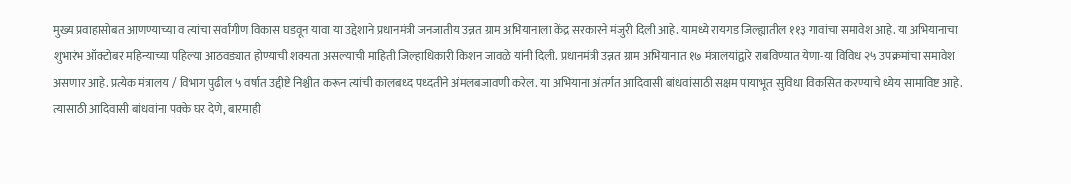मुख्य प्रवाहासोबत आणण्याच्या व त्यांचा सर्वांगीण विकास घडवून यावा या उद्देशाने प्रधानमंत्री जनजातीय उन्नत ग्राम अभियानाला केंद्र सरकारने मंजुरी दिली आहे. यामध्ये रायगड जिल्ह्यातील ११३ गावांचा समावेश आहे. या अभियानाचा शुभारंभ ऑक्टोबर महिन्याच्या पहिल्या आठवड्यात होण्याची शक्यता असल्याची माहिती जिल्हाधिकारी किशन जावळे यांनी दिली. प्रधानमंत्री उन्नत ग्राम अभियानात १७ मंत्रालयांद्वारे राबविण्यात येणा-या विविध २५ उपक्रमांचा समावेश असणार आहे. प्रत्येक मंत्रालय / विभाग पुढील ५ वर्षात उद्दीष्टे निश्चीत करून त्यांची कालबध्द पध्दतीने अंमलबजावणी करेल. या अभियाना अंतर्गत आदिवासी बांधवांसाठी सक्षम पायाभूत सुविधा विकसित करण्याचे ध्येय सामाविष्ट आहे. त्यासाठी आदिवासी बांधवांना पक्के घर देणे, बारमाही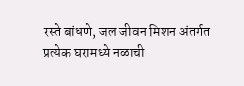रस्ते बांधणे, जल जीवन मिशन अंतर्गत प्रत्येक घरामध्ये नळाची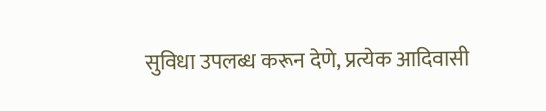सुविधा उपलब्ध करून देणे, प्रत्येक आदिवासी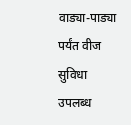वाड्या-पाड्या पर्यंत वीज सुविधा उपलब्ध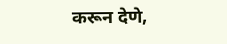करून देणे,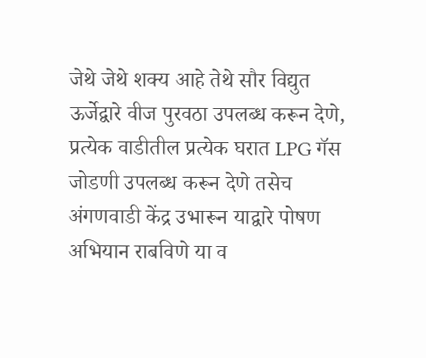जेथे जेथे शक्य आहे तेथे सौर विद्युत ऊर्जेद्वारे वीज पुरवठा उपलब्ध करून देणे, प्रत्येक वाडीतील प्रत्येक घरात LPG गॅस जोडणी उपलब्ध करून देणे तसेच अंगणवाडी केंद्र उभारून याद्वारे पोषण अभियान राबविणे या व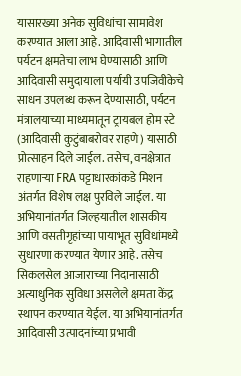यासारख्या अनेक सुविधांचा सामावेश करण्यात आला आहे. आदिवासी भागातील पर्यटन क्षमतेचा लाभ घेण्यासाठी आणि आदिवासी समुदायाला पर्यायी उपजिवीकेचे साधन उपलब्ध करून देण्यासाठी, पर्यटन मंत्रालयाच्या माध्यमातून ट्रायबल होम स्टे (आदिवासी कुटुंबाबरोवर राहणे) यासाठी प्रोत्साहन दिले जाईल. तसेच, वनक्षेत्रात राहणाऱ्या FRA पट्टाधारकांकडे मिशन अंतर्गत विशेष लक्ष पुरविले जाईल. या अभियानांतर्गत जिल्हयातील शासकीय आणि वसतीगृहांच्या पायाभूत सुविधांमध्ये सुधारणा करण्यात येणार आहे. तसेच सिकलसेल आजाराच्या निदानासाठी अत्याधुनिक सुविधा असलेले क्षमता केंद्र स्थापन करण्यात येईल. या अभियानांतर्गत आदिवासी उत्पादनांच्या प्रभावी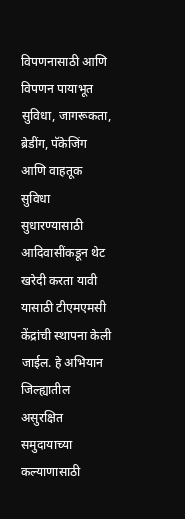विपणनासाठी आणि विपणन पायाभूत सुविधा, जागरूकता, ब्रेडींग, पॅकेजिंग आणि वाहतूक सुविधा सुधारण्यासाठी आदिवासींकडून थेट खरेदी करता यावी यासाठी टीएमएमसी केंद्रांची स्थापना केली जाईल. हे अभियान जिल्ह्यातील असुरक्षित समुदायाच्या कल्याणासाठी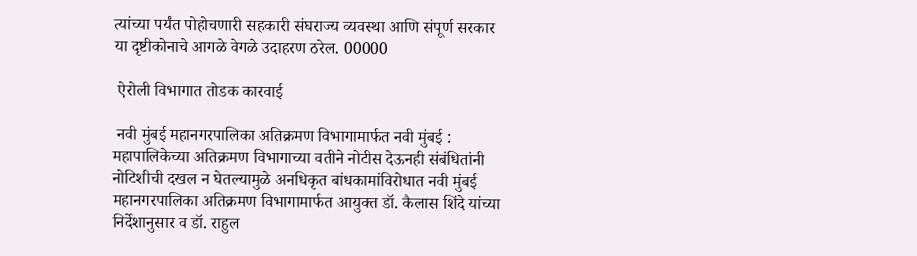त्यांच्या पर्यंत पोहोचणारी सहकारी संघराज्य व्यवस्था आणि संपूर्ण सरकार या दृष्टीकोनाचे आगळे वेगळे उदाहरण ठरेल. 00000

 ऐरोली विभागात तोडक कारवाई

 नवी मुंबई महानगरपालिका अतिक्रमण विभागामार्फत नवी मुंबई : महापालिकेच्या अतिक्रमण विभागाच्या वतीने नोटीस देऊनही संबंधितांनी नोटिशीची दखल न घेतल्यामुळे अनधिकृत बांधकामांविरोधात नवी मुंबई महानगरपालिका अतिक्रमण विभागामार्फत आयुक्त डॉ. कैलास शिंदे यांच्या निर्देशानुसार व डॉ. राहुल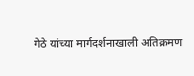गेठे यांच्या मार्गदर्शनाखाली अतिक्रमण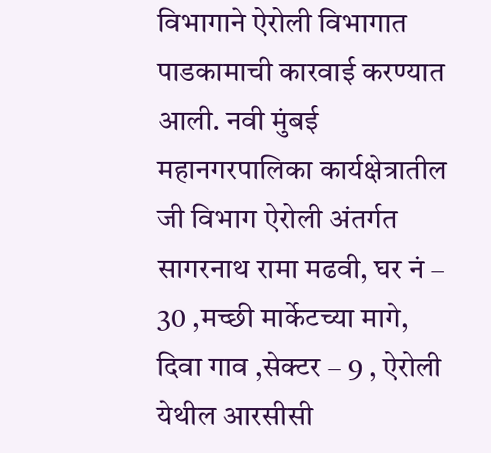विभागाने ऐरोली विभागात पाडकामाची कारवाई करण्यात आली. नवी मुंबई महानगरपालिका कार्यक्षेत्रातील जी विभाग ऐरोली अंतर्गत सागरनाथ रामा मढवी, घर नं – 30 ,मच्छी मार्केटच्या मागे, दिवा गाव ,सेक्टर – 9 , ऐरोली येथील आरसीसी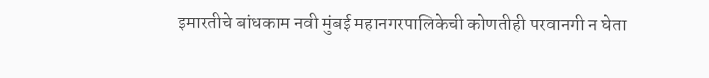इमारतीचे बांधकाम नवी मुंबई महानगरपालिकेची कोणतीही परवानगी न घेता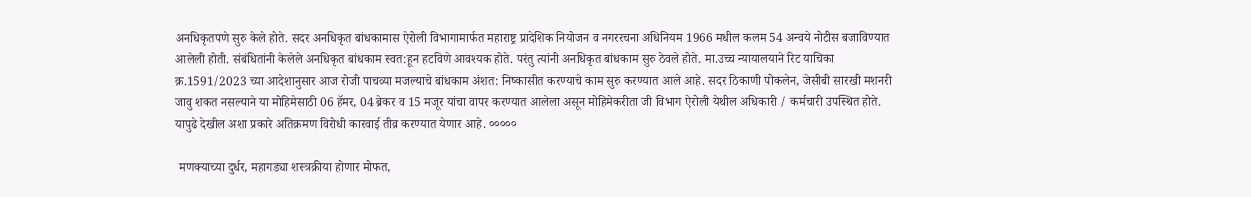अनधिकृतपणे सुरु केले होते. सदर अनधिकृत बांधकामास ऐरोली विभागामार्फत महाराष्ट्र प्रादेशिक नियोजन व नगररचना अधिनियम 1966 मधील कलम 54 अन्वये नोटीस बजाविण्यात आलेली होती. संबंधितांनी केलेले अनधिकृत बांधकाम स्वत:हून हटविणे आवश्यक होते. परंतु त्यांनी अनधिकृत बांधकाम सुरु ठेवले होते. मा.उच्च न्यायालयाने रिट याचिका क्र.1591/2023 च्या आदेशानुसार आज रोजी पाचव्या मजल्याचे बांधकाम अंशत: निष्कासीत करण्याचे काम सुरु करण्यात आले आहे. सदर ठिकाणी पोकलेन, जेसीबी सारखी मशनरी जावु शकत नसल्याने या मोहिमेसाठी 06 हॅमर, 04 ब्रेकर व 15 मजूर यांचा वापर करण्यात आलेला असून मोहिमेकरीता जी विभाग ऐरोली येथील अधिकारी / कर्मचारी उपस्थित होते. यापुढे देखील अशा प्रकारे अतिक्रमण विरोधी कारवाई तीव्र करण्यात येणार आहे. ०००००

 मणक्याच्या दुर्धर, महागड्या शस्त्रक्रीया होणार मोफत,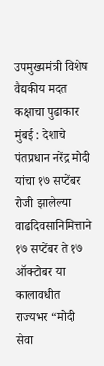उपमुख्यमंत्री विशेष वैद्यकीय मदत कक्षाचा पुढाकार मुंबई : देशाचे पंतप्रधान नरेंद्र मोदी यांचा १७ सप्टेंबर रोजी झालेल्या वाढदिवसानिमित्ताने १७ सप्टेंबर ते १७ ऑक्टोबर या कालावधीत राज्यभर “मोदी सेवा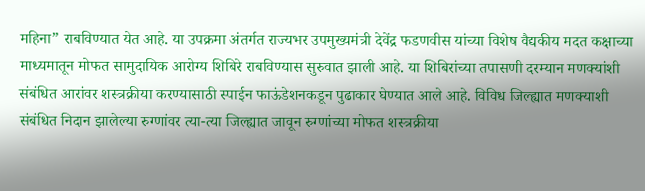महिना” राबविण्यात येत आहे. या उपक्रमा अंतर्गत राज्यभर उपमुख्यमंत्री देवेंद्र फडणवीस यांच्या विशेष वैद्यकीय मदत कक्षाच्या माध्यमातून मोफत सामुदायिक आरोग्य शिबिरे राबविण्यास सुरुवात झाली आहे. या शिबिरांच्या तपासणी दरम्यान मणक्यांशी संबंधित आरांवर शस्त्रक्रीया करण्यासाठी स्पाईन फाऊंडेशनकडून पुढाकार घेण्यात आले आहे. विविध जिल्ह्यात मणक्याशी संबंधित निदान झालेल्या रुग्णांवर त्या-त्या जिल्ह्यात जावून रुग्णांच्या मोफत शस्त्रक्रीया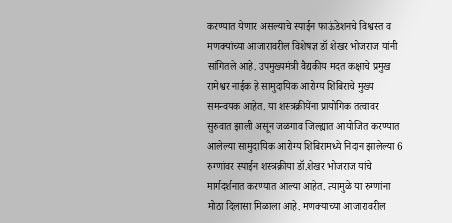करण्यात येणार असल्याचे स्पाईन फाऊंडेशनचे विश्वस्त व मणक्यांच्या आजारावरील विशेषज्ञ डॉ शेखर भोजराज यांनी सांगितले आहे. उपमुख्यमंत्री वैद्यकीय मदत कक्षाचे प्रमुख रामेश्वर नाईक हे सामुदायिक आरोग्य शिबिराचे मुख्य समन्वयक आहेत. या शस्त्रक्रीयेंना प्रायोगिक तत्वावर सुरुवात झाली असून जळगाव जिल्ह्यात आयोजित करण्यात आलेल्या सामुदायिक आरोग्य शिबिरामध्ये निदान झालेल्या 6 रुग्णांवर स्पाईन शस्त्रक्रीया डॉ.शेखर भोजराज यांचे मार्गदर्शनात करण्यात आल्या आहेत. त्यामुळे या रुग्णांना मोठा दिलासा मिळाला आहे. मणक्याच्या आजारावरील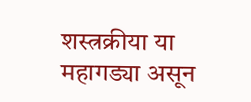शस्त्रक्रीया या महागड्या असून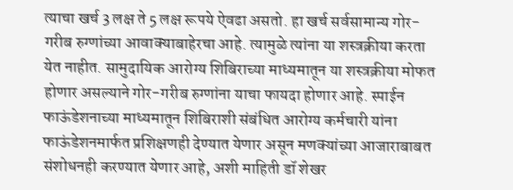त्याचा खर्च 3 लक्ष ते 5 लक्ष रूपये ऐवढा असतो. हा खर्च सर्वसामान्य गोर-गरीब रुग्णांच्या आवाक्याबाहेरचा आहे. त्यामुळे त्यांना या शस्त्रक्रीया करता येत नाहीत. सामुदायिक आरोग्य शिबिराच्या माध्यमातून या शस्त्रक्रीया मोफत होणार असल्याने गोर-गरीब रुग्णांना याचा फायदा होणार आहे. स्पाईन फाऊंडेशनाच्या माध्यमातून शिबिराशी संबंधित आरोग्य कर्मचारी यांना फाऊंडेशनमार्फत प्रशिक्षणही देण्यात येणार असून मणक्यांच्या आजाराबाबत संशोधनही करण्यात येणार आहे, अशी माहिती डॉ शेखर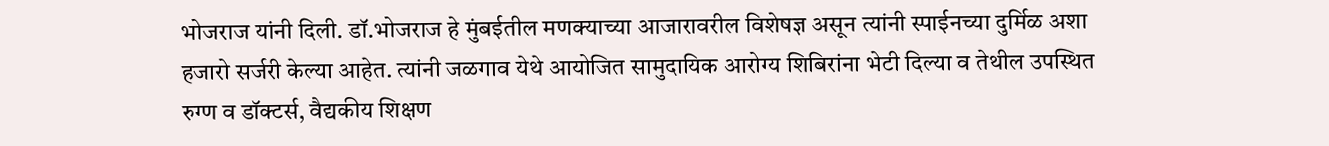भोजराज यांनी दिली. डॉ.भोजराज हे मुंबईतील मणक्याच्या आजारावरील विशेषज्ञ असून त्यांनी स्पाईनच्या दुर्मिळ अशा हजारो सर्जरी केल्या आहेत. त्यांनी जळगाव येथे आयोजित सामुदायिक आरोग्य शिबिरांना भेटी दिल्या व तेथील उपस्थित रुग्ण व डॉक्टर्स, वैद्यकीय शिक्षण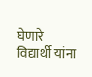घेणारे विद्यार्थी यांना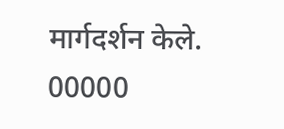मार्गदर्शन केले. 00000